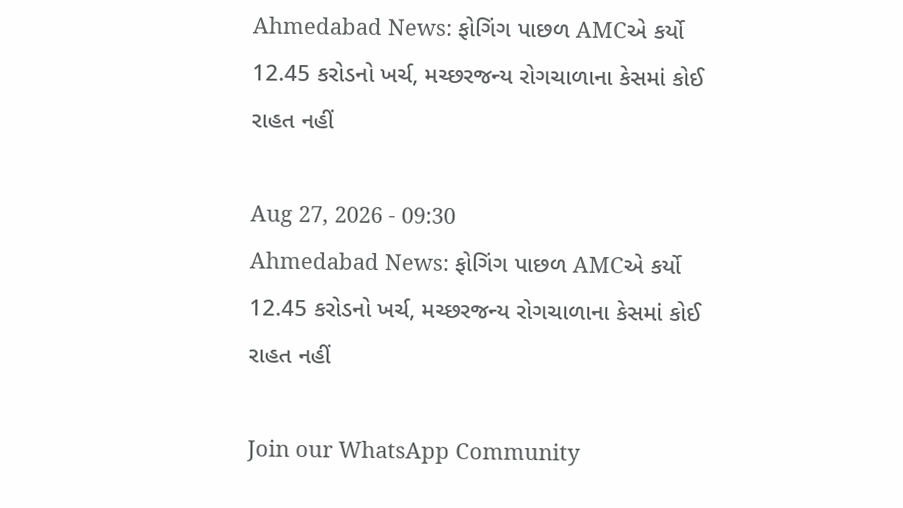Ahmedabad News: ફોગિંગ પાછળ AMCએ કર્યો 12.45 કરોડનો ખર્ચ, મચ્છરજન્ય રોગચાળાના કેસમાં કોઈ રાહત નહીં

Aug 27, 2026 - 09:30
Ahmedabad News: ફોગિંગ પાછળ AMCએ કર્યો 12.45 કરોડનો ખર્ચ, મચ્છરજન્ય રોગચાળાના કેસમાં કોઈ રાહત નહીં

Join our WhatsApp Community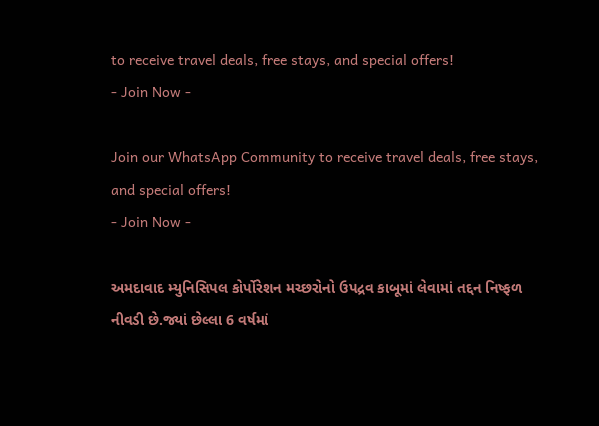to receive travel deals, free stays, and special offers!
- Join Now -

Join our WhatsApp Community to receive travel deals, free stays, and special offers!
- Join Now -

અમદાવાદ મ્યુનિસિપલ કોર્પોરેશન મચ્છરોનો ઉપદ્રવ કાબૂમાં લેવામાં તદ્દન નિષ્ફળ નીવડી છે.જ્યાં છેલ્લા 6 વર્ષમાં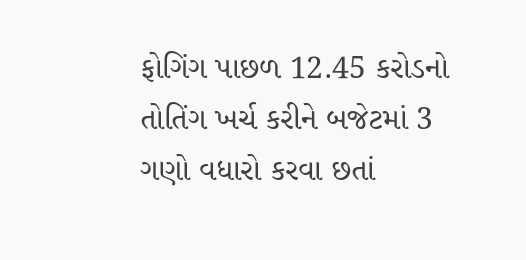ફોગિંગ પાછળ 12.45 કરોડનો તોતિંગ ખર્ચ કરીને બજેટમાં 3 ગણો વધારો કરવા છતાં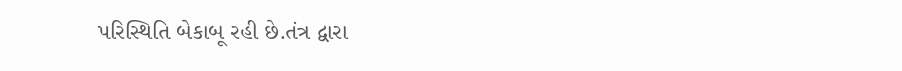પરિસ્થિતિ બેકાબૂ રહી છે.તંત્ર દ્વારા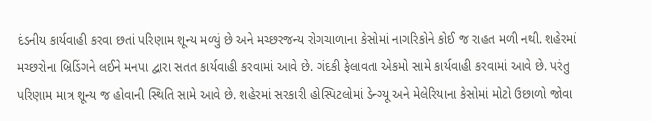દંડનીય કાર્યવાહી કરવા છતાં પરિણામ શૂન્ય મળ્યું છે અને મચ્છરજન્ય રોગચાળાના કેસોમાં નાગરિકોને કોઈ જ રાહત મળી નથી. શહેરમાં મચ્છરોના બ્રિડિંગને લઈને મનપા દ્વારા સતત કાર્યવાહી કરવામાં આવે છે. ગંદકી ફેલાવતા એકમો સામે કાર્યવાહી કરવામાં આવે છે. પરંતુ પરિણામ માત્ર શૂન્ય જ હોવાની સ્થિતિ સામે આવે છે. શહેરમાં સરકારી હોસ્પિટલોમાં ડેન્ગ્યૂ અને મેલેરિયાના કેસોમાં મોટો ઉછાળો જોવા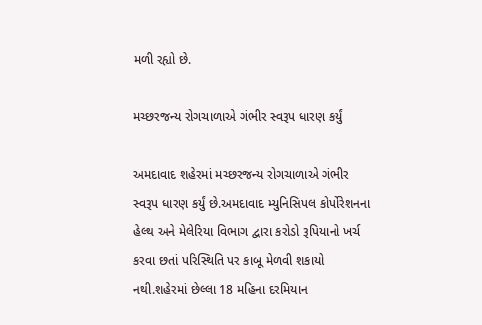મળી રહ્યો છે.

મચ્છરજન્ય રોગચાળાએ ગંભીર સ્વરૂપ ધારણ કર્યું

અમદાવાદ શહેરમાં મચ્છરજન્ય રોગચાળાએ ગંભીર સ્વરૂપ ધારણ કર્યું છે.અમદાવાદ મ્યુનિસિપલ કોર્પોરેશનના હેલ્થ અને મેલેરિયા વિભાગ દ્વારા કરોડો રૂપિયાનો ખર્ચ કરવા છતાં પરિસ્થિતિ પર કાબૂ મેળવી શકાયો નથી.શહેરમાં છેલ્લા 18 મહિના દરમિયાન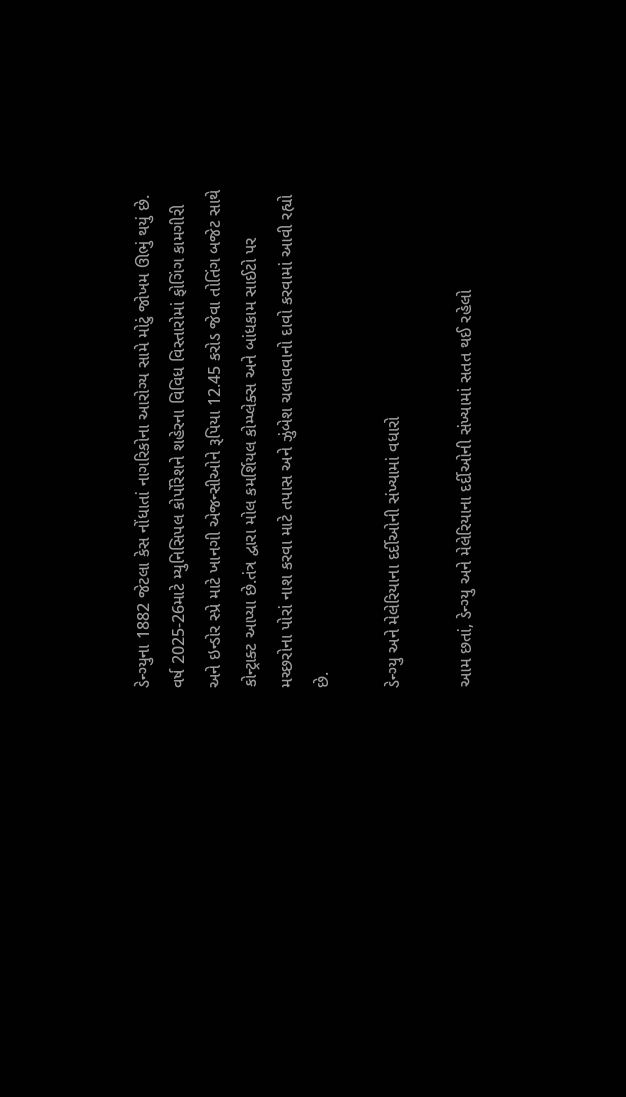ડેન્ગ્યુના 1882 જેટલા કેસ નોંધાતાં નાગરિકોના આરોગ્ય સામે મોટું જોખમ ઊભું થયું છે. વર્ષ 2025-26માટે મ્યુનિસિપલ કોર્પોરેશને શહેરના વિવિધ વિસ્તારોમાં ફોગિંગ કામગીરી અને ઇન્ડોર સ્પ્રે માટે ખાનગી એજન્સીઓને રૂપિયા 12.45 કરોડ જેવા તોતિંગ બજેટ સાથે કોન્ટ્રાક્ટ આપ્યા છે.તંત્ર દ્વારા મોલ કમર્શિયલ કોમ્પ્લેક્સ અને બાંધકામ સાઈટો પર મચ્છરોના પોરાં નાશ કરવા માટે તપાસ અને ઝુંબેશ ચલાવવાનો દાવો કરવામાં આવી રહ્યો છે.

ડેન્ગ્યુ અને મેલેરિયાના દર્દીઓની સંખ્યામાં વધારો

આમ છતાં, ડેન્ગ્યુ અને મેલેરિયાના દર્દીઓની સંખ્યામાં સતત થઈ રહેલો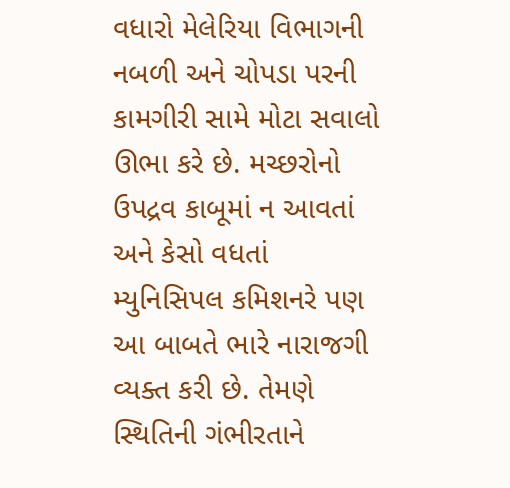વધારો મેલેરિયા વિભાગની નબળી અને ચોપડા પરની કામગીરી સામે મોટા સવાલો ઊભા કરે છે. મચ્છરોનો ઉપદ્રવ કાબૂમાં ન આવતાં અને કેસો વધતાં મ્યુનિસિપલ કમિશનરે પણ આ બાબતે ભારે નારાજગી વ્યક્ત કરી છે. તેમણે સ્થિતિની ગંભીરતાને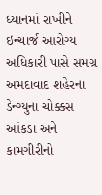ધ્યાનમાં રાખીને ઇન્ચાર્જ આરોગ્ય અધિકારી પાસે સમગ્ર અમદાવાદ શહેરના ડેન્ગ્યુના ચોક્કસ આંકડા અને કામગીરીનો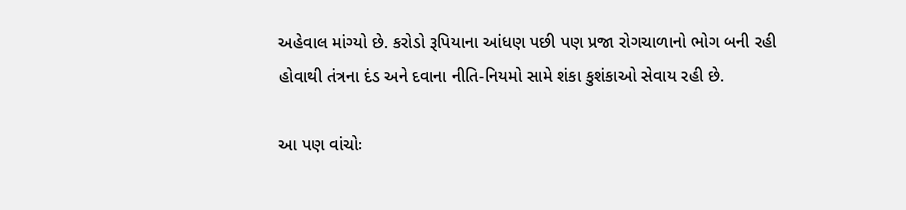અહેવાલ માંગ્યો છે. કરોડો રૂપિયાના આંધણ પછી પણ પ્રજા રોગચાળાનો ભોગ બની રહી હોવાથી તંત્રના દંડ અને દવાના નીતિ-નિયમો સામે શંકા કુશંકાઓ સેવાય રહી છે.

આ પણ વાંચોઃ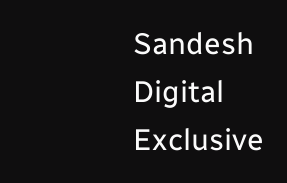Sandesh Digital Exclusive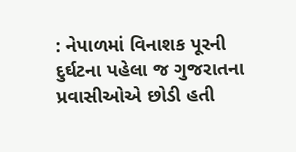: નેપાળમાં વિનાશક પૂરની દુર્ઘટના પહેલા જ ગુજરાતના પ્રવાસીઓએ છોડી હતી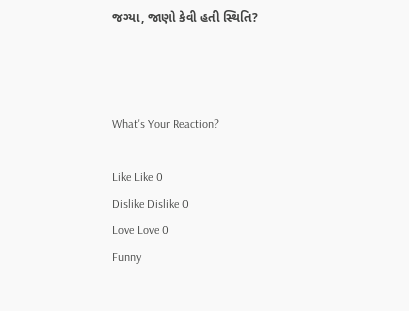જગ્યા, જાણો કેવી હતી સ્થિતિ?



What's Your Reaction?

Like Like 0
Dislike Dislike 0
Love Love 0
Funny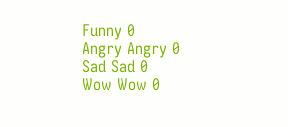Funny 0
Angry Angry 0
Sad Sad 0
Wow Wow 0